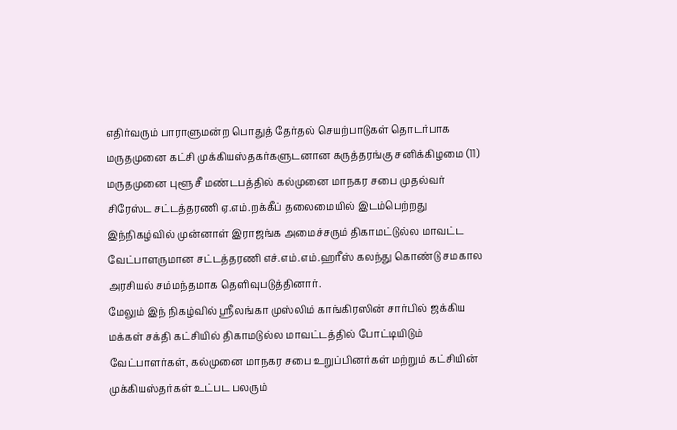எதிர்வரும் பாராளுமன்ற பொதுத் தேர்தல் செயற்பாடுகள் தொடர்பாக மருதமுனை கட்சி முக்கியஸ்தகர்களுடனான கருத்தரங்கு சனிக்கிழமை (11) மருதமுனை புளூ சீ மண்டபத்தில் கல்முனை மாநகர சபை முதல்வர் சிரேஸ்ட சட்டத்தரணி ஏ.எம்.றக்கீப் தலைமையில் இடம்பெற்றது
இந்நிகழ்வில் முன்னாள் இராஜங்க அமைச்சரும் திகாமட்டுல்ல மாவட்ட வேட்பாளருமான சட்டத்தரணி எச்.எம்.எம்.ஹரீஸ் கலந்து கொண்டு சமகால அரசியல் சம்மந்தமாக தெளிவுபடுத்தினார்.
மேலும் இந் நிகழ்வில் ஸ்ரீலங்கா முஸ்லிம் காங்கிரஸின் சார்பில் ஜக்கிய மக்கள் சக்தி கட்சியில் திகாமடுல்ல மாவட்டத்தில் போட்டியிடும் வேட்பாளர்கள், கல்முனை மாநகர சபை உறுப்பினர்கள் மற்றும் கட்சியின் முக்கியஸ்தர்கள் உட்பட பலரும்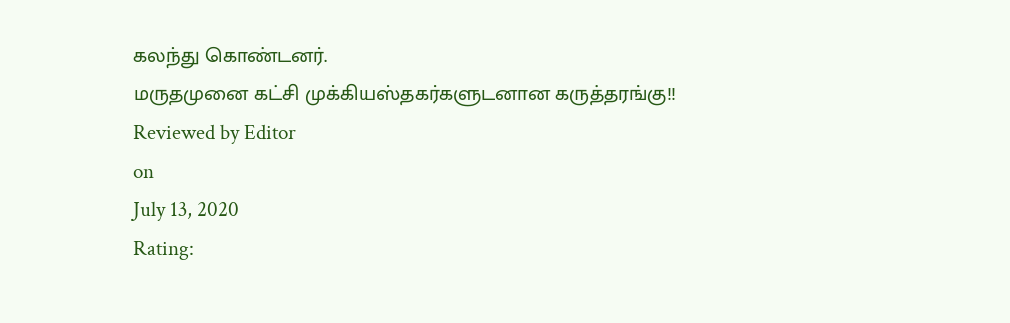கலந்து கொண்டனர்.
மருதமுனை கட்சி முக்கியஸ்தகர்களுடனான கருத்தரங்கு!!
Reviewed by Editor
on
July 13, 2020
Rating: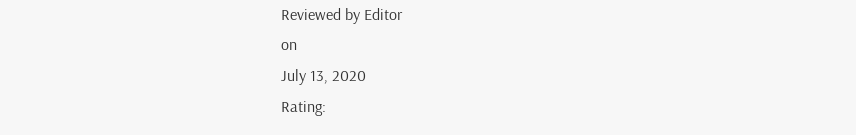Reviewed by Editor
on
July 13, 2020
Rating: